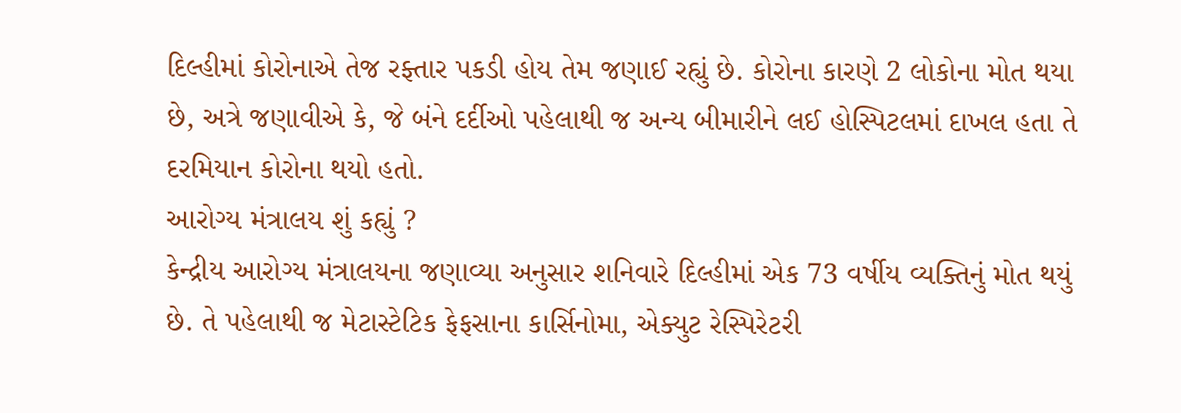દિલ્હીમાં કોરોનાએ તેજ રફ્તાર પકડી હોય તેમ જણાઈ રહ્યું છે. કોરોના કારણે 2 લોકોના મોત થયા છે, અત્રે જણાવીએ કે, જે બંને દર્દીઓ પહેલાથી જ અન્ય બીમારીને લઈ હોસ્પિટલમાં દાખલ હતા તે દરમિયાન કોરોના થયો હતો.
આરોગ્ય મંત્રાલય શું કહ્યું ?
કેન્દ્રીય આરોગ્ય મંત્રાલયના જણાવ્યા અનુસાર શનિવારે દિલ્હીમાં એક 73 વર્ષીય વ્યક્તિનું મોત થયું છે. તે પહેલાથી જ મેટાસ્ટેટિક ફેફસાના કાર્સિનોમા, એક્યુટ રેસ્પિરેટરી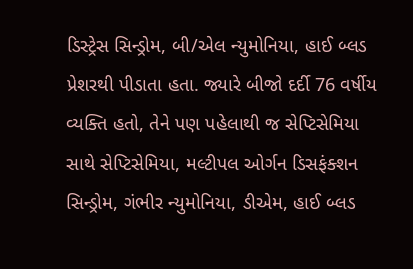ડિસ્ટ્રેસ સિન્ડ્રોમ, બી/એલ ન્યુમોનિયા, હાઈ બ્લડ પ્રેશરથી પીડાતા હતા. જ્યારે બીજો દર્દી 76 વર્ષીય વ્યક્તિ હતો, તેને પણ પહેલાથી જ સેપ્ટિસેમિયા સાથે સેપ્ટિસેમિયા, મલ્ટીપલ ઓર્ગન ડિસફંક્શન સિન્ડ્રોમ, ગંભીર ન્યુમોનિયા, ડીએમ, હાઈ બ્લડ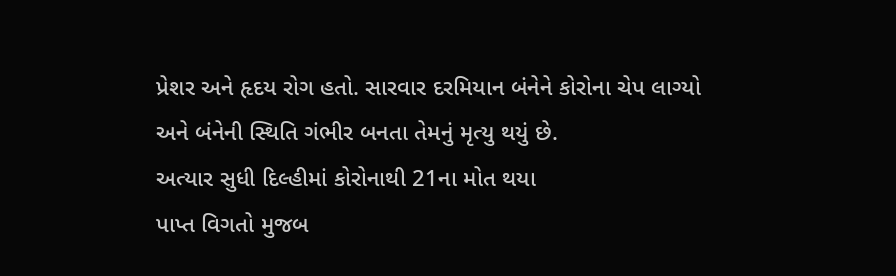પ્રેશર અને હૃદય રોગ હતો. સારવાર દરમિયાન બંનેને કોરોના ચેપ લાગ્યો અને બંનેની સ્થિતિ ગંભીર બનતા તેમનું મૃત્યુ થયું છે.
અત્યાર સુધી દિલ્હીમાં કોરોનાથી 21ના મોત થયા
પાપ્ત વિગતો મુજબ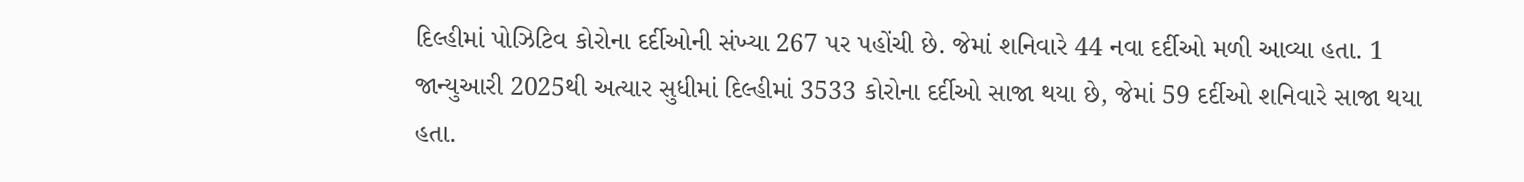દિલ્હીમાં પોઝિટિવ કોરોના દર્દીઓની સંખ્યા 267 પર પહોંચી છે. જેમાં શનિવારે 44 નવા દર્દીઓ મળી આવ્યા હતા. 1 જાન્યુઆરી 2025થી અત્યાર સુધીમાં દિલ્હીમાં 3533 કોરોના દર્દીઓ સાજા થયા છે, જેમાં 59 દર્દીઓ શનિવારે સાજા થયા હતા.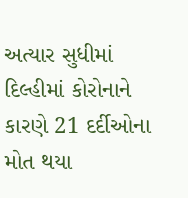અત્યાર સુધીમાં દિલ્હીમાં કોરોનાને કારણે 21 દર્દીઓના મોત થયા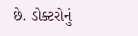છે. ડોક્ટરોનું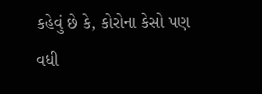કહેવું છે કે, કોરોના કેસો પણ વધી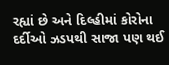રહ્યાં છે અને દિલ્હીમાં કોરોના દર્દીઓ ઝડપથી સાજા પણ થઈ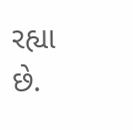રહ્યા છે.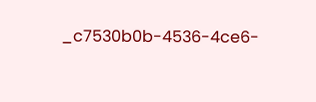_c7530b0b-4536-4ce6-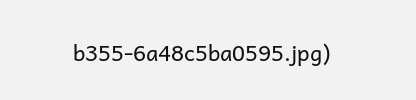b355-6a48c5ba0595.jpg)